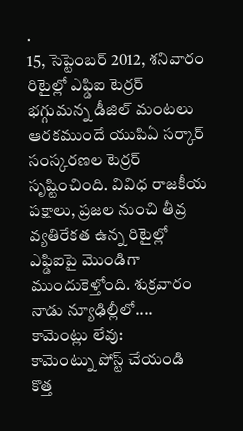.
15, సెప్టెంబర్ 2012, శనివారం
రిటైల్లో ఎఫ్డిఐ టెర్రర్
భగ్గుమన్న డీజిల్ మంటలు ఆరకముందే యుపిఏ సర్కార్ సంస్కరణల టెర్రర్ సృష్టించింది. వివిధ రాజకీయ పక్షాలు, ప్రజల నుంచి తీవ్ర వ్యతిరేకత ఉన్న రిటైల్లో ఎఫ్డిఐపై మొండిగా ముందుకెళ్తోంది. శుక్రవారం నాడు న్యూఢిల్లీలో....
కామెంట్లు లేవు:
కామెంట్ను పోస్ట్ చేయండి
కొత్త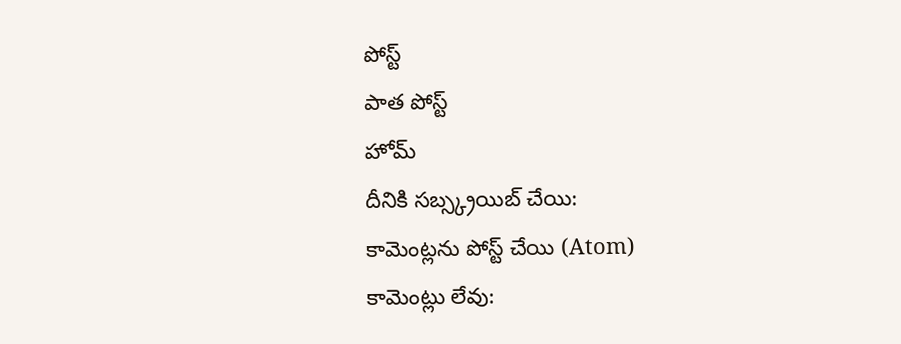పోస్ట్
పాత పోస్ట్
హోమ్
దీనికి సబ్స్క్రయిబ్ చేయి:
కామెంట్లను పోస్ట్ చేయి (Atom)
కామెంట్లు లేవు: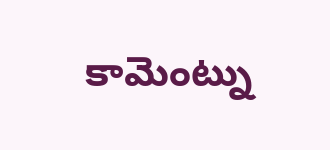కామెంట్ను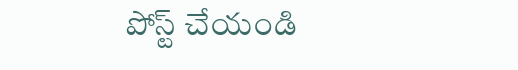పోస్ట్ చేయండి